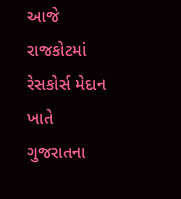આજે રાજકોટમાં રેસકોર્સ મેદાન ખાતે ગુજરાતના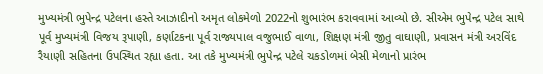મુખ્યમંત્રી ભુપેન્દ્ર પટેલના હસ્તે આઝાદીનો અમૃત લોકમેળો 2022નો શુભારંભ કરાવવામાં આવ્યો છે. સીએમ ભુપેન્દ્ર પટેલ સાથે પૂર્વ મુખ્યમંત્રી વિજય રૂપાણી, કર્ણાટકના પૂર્વ રાજ્યપાલ વજુભાઈ વાળા, શિક્ષણ મંત્રી જીતુ વાઘાણી, પ્રવાસન મંત્રી અરવિંદ રૈયાણી સહિતના ઉપસ્થિત રહ્યા હતા. આ તકે મુખ્યમંત્રી ભુપેન્દ્ર પટેલે ચકડોળમાં બેસી મેળાનો પ્રારંભ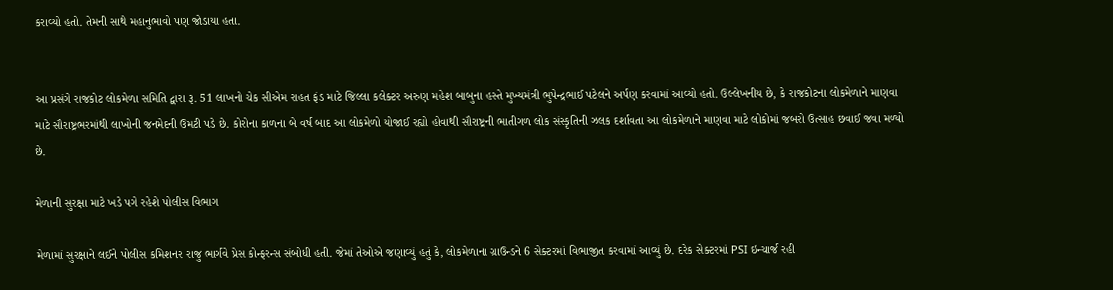કરાવ્યો હતો. તેમની સાથે મહાનુભાવો પણ જોડાયા હતા.


આ પ્રસંગે રાજકોટ લોકમેળા સમિતિ દ્વારા રૂ. 51 લાખનો ચેક સીએમ રાહત ફંડ માટે જિલ્લા કલેક્ટર અરુણ મહેશ બાબુના હસ્તે મુખ્યમંત્રી ભુપેન્દ્રભાઈ પટેલને અર્પણ કરવામાં આવ્યો હતો. ઉલ્લેખનીય છે, કે રાજકોટના લોકમેળાને માણવા માટે સૌરાષ્ટ્રભરમાંથી લાખોની જનમેદની ઉમટી પડે છે. કોરોના કાળના બે વર્ષ બાદ આ લોકમેળો યોજાઈ રહ્યો હોવાથી સૌરાષ્ટ્રની ભાતીગળ લોક સંસ્કૃતિની ઝલક દર્શાવતા આ લોકમેળાને માણવા માટે લોકોમાં જબરો ઉત્સાહ છવાઈ જવા મળ્યો છે.

મેળાની સુરક્ષા માટે ખડે પગે રહેશે પોલીસ વિભાગ

મેળામાં સુરક્ષાને લઈને પોલીસ કમિશનર રાજુ ભાર્ગવે પ્રેસ કોન્ફરન્સ સંબોધી હતી. જેમાં તેઓએ જણાવ્યું હતું કે, લોકમેળાના ગ્રાઉન્ડને 6 સેક્ટરમાં વિભાજીત કરવામાં આવ્યું છે. દરેક સેક્ટરમાં PSI ઇન્ચાર્જ રહી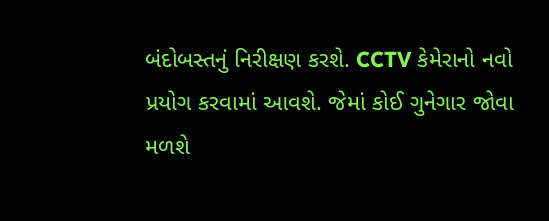બંદોબસ્તનું નિરીક્ષણ કરશે. CCTV કેમેરાનો નવો પ્રયોગ કરવામાં આવશે. જેમાં કોઈ ગુનેગાર જોવા મળશે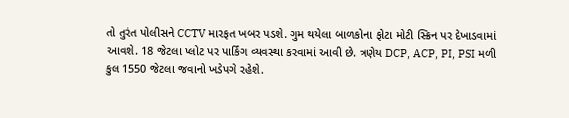તો તુરંત પોલીસને CCTV મારફત ખબર પડશે. ગુમ થયેલા બાળકોના ફોટા મોટી સ્ક્રિન પર દેખાડવામાં આવશે. 18 જેટલા પ્લોટ પર પાર્કિંગ વ્યવસ્થા કરવામાં આવી છે. ત્રણેય DCP, ACP, PI, PSI મળી કુલ 1550 જેટલા જવાનો ખડેપગે રહેશે.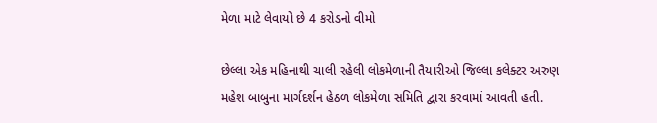મેળા માટે લેવાયો છે 4 કરોડનો વીમો

છેલ્લા એક મહિનાથી ચાલી રહેલી લોકમેળાની તૈયારીઓ જિલ્લા કલેક્ટર અરુણ મહેશ બાબુના માર્ગદર્શન હેઠળ લોકમેળા સમિતિ દ્વારા કરવામાં આવતી હતી.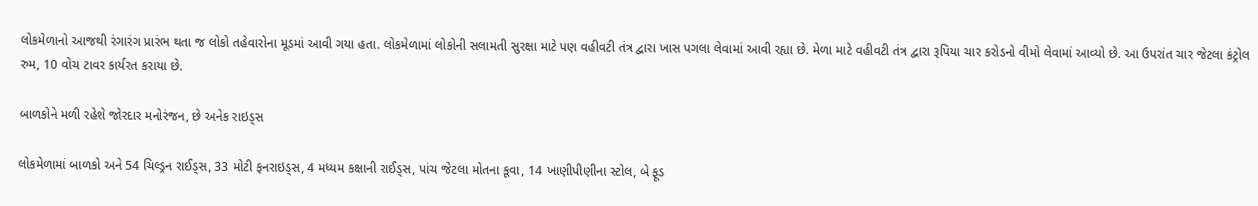લોકમેળાનો આજથી રંગારંગ પ્રારંભ થતા જ લોકો તહેવારોના મૂડમાં આવી ગયા હતા. લોકમેળામાં લોકોની સલામતી સુરક્ષા માટે પણ વહીવટી તંત્ર દ્વારા ખાસ પગલા લેવામાં આવી રહ્યા છે. મેળા માટે વહીવટી તંત્ર દ્વારા રૂપિયા ચાર કરોડનો વીમો લેવામાં આવ્યો છે. આ ઉપરાંત ચાર જેટલા કંટ્રોલ રુમ, 10 વોચ ટાવર કાર્યરત કરાયા છે.

બાળકોને મળી રહેશે જોરદાર મનોરંજન, છે અનેક રાઇડ્સ

લોકમેળામાં બાળકો અને 54 ચિલ્ડ્રન રાઈડ્સ, 33 મોટી ફનરાઇડ્સ, 4 મધ્યમ કક્ષાની રાઈડ્સ, પાંચ જેટલા મોતના કૂવા, 14 ખાણીપીણીના સ્ટોલ, બે ફૂડ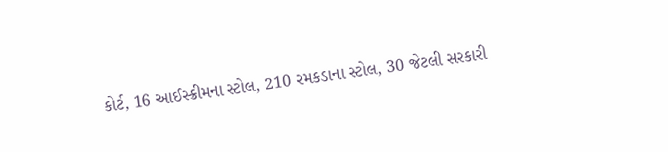કોર્ટ, 16 આઈસ્ક્રીમના સ્ટોલ, 210 રમકડાના સ્ટોલ, 30 જેટલી સરકારી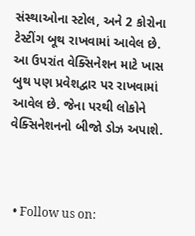સંસ્થાઓના સ્ટોલ, અને 2 કોરોના ટેસ્ટીંગ બૂથ રાખવામાં આવેલ છે. આ ઉપરાંત વેક્સિનેશન માટે ખાસ બુથ પણ પ્રવેશદ્વાર પર રાખવામાં આવેલ છે. જેના પરથી લોકોને વેક્સિનેશનનો બીજો ડોઝ અપાશે.



  • Follow us on: